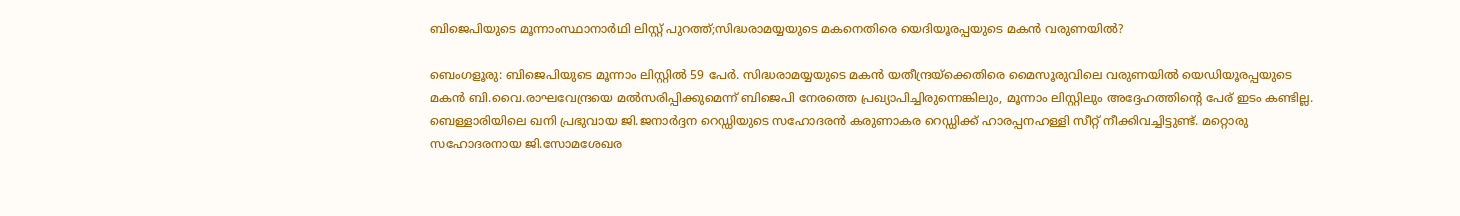ബിജെപിയുടെ മൂന്നാംസ്ഥാനാര്‍ഥി ലിസ്റ്റ് പുറത്ത്;സിദ്ധരാമയ്യയുടെ മകനെതിരെ യെദിയൂരപ്പയുടെ മകന്‍ വരുണയില്‍?

ബെംഗളൂരു: ബിജെപിയുടെ മൂന്നാം ലിസ്റ്റിൽ 59 പേർ. സിദ്ധരാമയ്യയുടെ മകൻ യതീന്ദ്രയ്ക്കെതിരെ മൈസൂരുവിലെ വരുണയിൽ യെഡിയൂരപ്പയുടെ മകൻ ബി.വൈ.രാഘവേന്ദ്രയെ മൽസരിപ്പിക്കുമെന്ന് ബിജെപി നേരത്തെ പ്രഖ്യാപിച്ചിരുന്നെങ്കിലും, മൂന്നാം ലിസ്റ്റിലും അദ്ദേഹത്തിന്റെ പേര് ഇടം കണ്ടില്ല. ബെള്ളാരിയിലെ ഖനി പ്രഭുവായ ജി.ജനാർദ്ദന റെഡ്ഡിയുടെ സഹോദരൻ കരുണാകര റെഡ്ഡിക്ക് ഹാരപ്പനഹള്ളി സീറ്റ് നീക്കിവച്ചിട്ടുണ്ട്. മറ്റൊരു സഹോദരനായ ജി.സോമശേഖര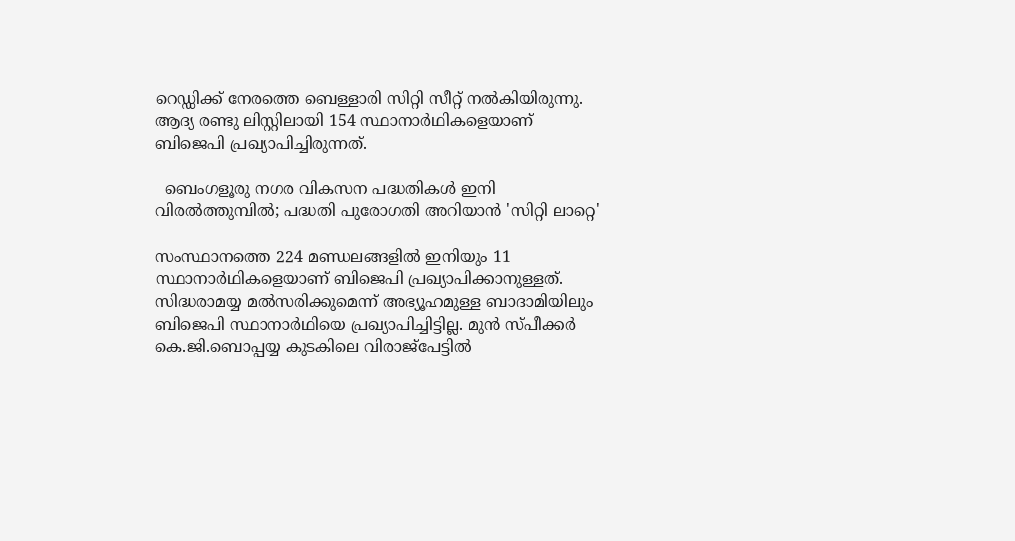റെഡ്ഡിക്ക് നേരത്തെ ബെള്ളാരി സിറ്റി സീറ്റ് നൽകിയിരുന്നു. ആദ്യ രണ്ടു ലിസ്റ്റിലായി 154 സ്ഥാനാർഥികളെയാണ് ബിജെപി പ്രഖ്യാപിച്ചിരുന്നത്.

  ബെംഗളൂരു നഗര വികസന പദ്ധതികൾ ഇനി വിരൽത്തുമ്പിൽ; പദ്ധതി പുരോഗതി അറിയാൻ 'സിറ്റി ലാറ്റെ'

സംസ്ഥാനത്തെ 224 മണ്ഡലങ്ങളിൽ ഇനിയും 11 സ്ഥാനാർഥികളെയാണ് ബിജെപി പ്രഖ്യാപിക്കാനുള്ളത്. സിദ്ധരാമയ്യ മൽസരിക്കുമെന്ന് അഭ്യൂഹമുള്ള ബാദാമിയിലും ബിജെപി സ്ഥാനാർഥിയെ പ്രഖ്യാപിച്ചിട്ടില്ല. മുൻ സ്പീക്കർ കെ.ജി.ബൊപ്പയ്യ കുടകിലെ വിരാജ്പേട്ടിൽ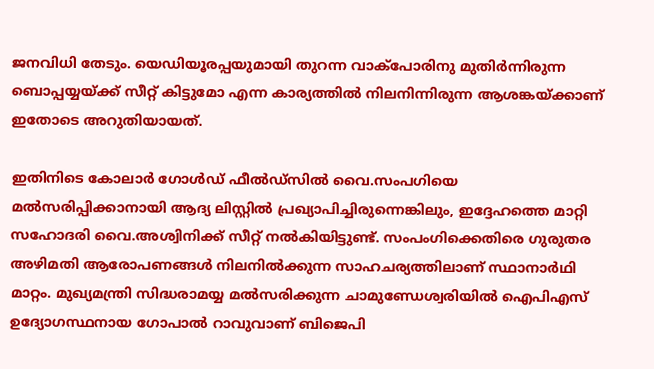ജനവിധി തേടും. യെഡിയൂരപ്പയുമായി തുറന്ന വാക്പോരിനു മുതിർന്നിരുന്ന ബൊപ്പയ്യയ്ക്ക് സീറ്റ് കിട്ടുമോ എന്ന കാര്യത്തിൽ നിലനിന്നിരുന്ന ആശങ്കയ്ക്കാണ് ഇതോടെ അറുതിയായത്.

ഇതിനിടെ കോലാർ ഗോൾഡ് ഫീൽഡ്സിൽ വൈ.സംപഗിയെ മൽസരിപ്പിക്കാനായി ആദ്യ ലിസ്റ്റിൽ പ്രഖ്യാപിച്ചിരുന്നെങ്കിലും, ഇദ്ദേഹത്തെ മാറ്റി സഹോദരി വൈ.അശ്വിനിക്ക് സീറ്റ് നൽകിയിട്ടുണ്ട്. സംപംഗിക്കെതിരെ ഗുരുതര അഴിമതി ആരോപണങ്ങൾ നിലനിൽക്കുന്ന സാഹചര്യത്തിലാണ് സ്ഥാനാർഥി മാറ്റം. മുഖ്യമന്ത്രി സിദ്ധരാമയ്യ മൽസരിക്കുന്ന ചാമുണ്ഡേശ്വരിയിൽ ഐപിഎസ് ഉദ്യോഗസ്ഥനായ ഗോപാൽ റാവുവാണ് ബിജെപി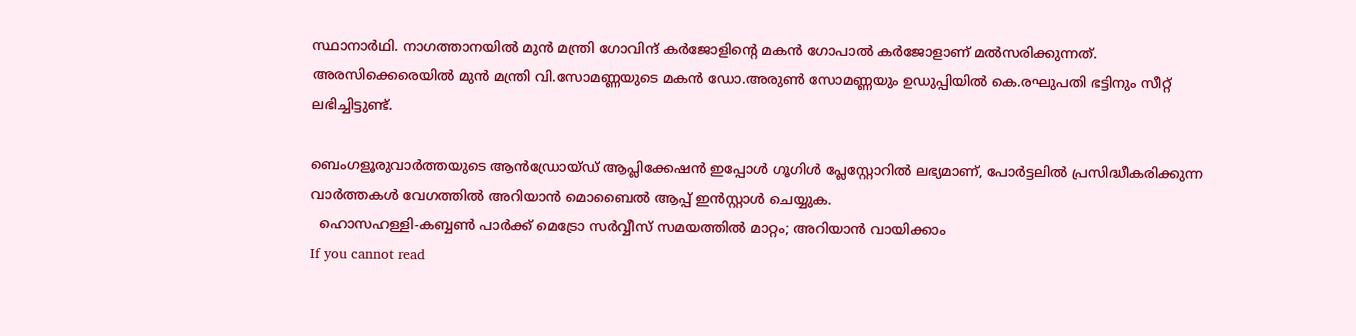സ്ഥാനാർഥി. നാഗത്താനയിൽ മുൻ മന്ത്രി ഗോവിന്ദ് കർജോളിന്റെ മകൻ ഗോപാൽ കർജോളാണ് മൽസരിക്കുന്നത്. അരസിക്കെരെയിൽ മുൻ മന്ത്രി വി.സോമണ്ണയുടെ മകൻ ഡോ.അരുൺ സോമണ്ണയും ഉഡുപ്പിയിൽ കെ.രഘുപതി ഭട്ടിനും സീറ്റ് ലഭിച്ചിട്ടുണ്ട്.

ബെംഗളൂരുവാർത്തയുടെ ആൻഡ്രോയ്ഡ് ആപ്ലിക്കേഷൻ ഇപ്പോൾ ഗൂഗിൾ പ്ലേസ്റ്റോറിൽ ലഭ്യമാണ്, പോർട്ടലിൽ പ്രസിദ്ധീകരിക്കുന്ന വാർത്തകൾ വേഗത്തിൽ അറിയാൻ മൊബൈൽ ആപ്പ് ഇൻസ്റ്റാൾ ചെയ്യുക.
  ഹൊസഹള്ളി-കബ്ബൺ പാർക്ക് മെട്രോ സർവ്വീസ് സമയത്തിൽ മാറ്റം; അറിയാൻ വായിക്കാം
If you cannot read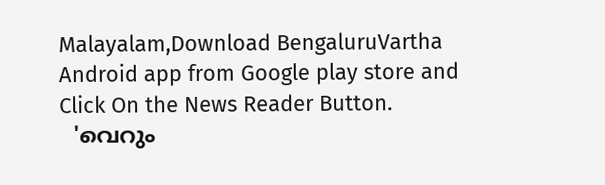Malayalam,Download BengaluruVartha Android app from Google play store and Click On the News Reader Button.
  'വെറും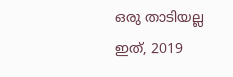ഒരു താടിയല്ല ഇത്, 2019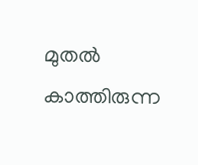മുതൽ കാത്തിരുന്ന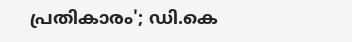പ്രതികാരം'; ഡി.കെ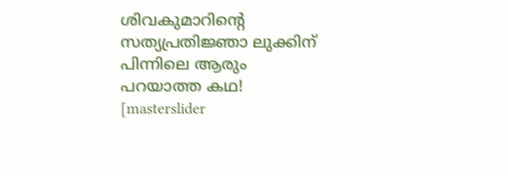ശിവകുമാറിന്റെ സത്യപ്രതിജ്ഞാ ലുക്കിന് പിന്നിലെ ആരും പറയാത്ത കഥ!
[masterslider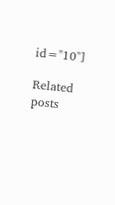id="10"]

Related posts